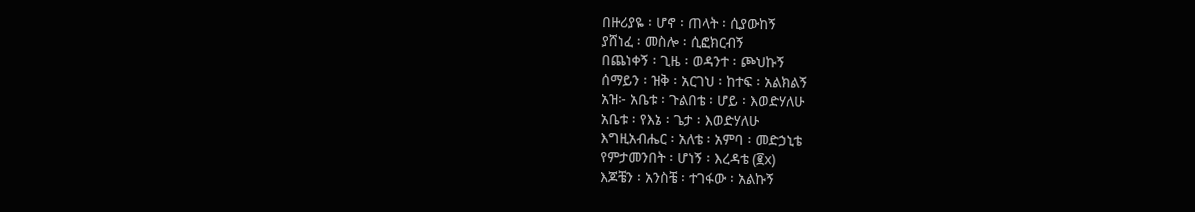በዙሪያዬ ፡ ሆኖ ፡ ጠላት ፡ ሲያውከኝ
ያሸነፈ ፡ መስሎ ፡ ሲፎክርብኝ
በጨነቀኝ ፡ ጊዜ ፡ ወዳንተ ፡ ጮህኩኝ
ሰማይን ፡ ዝቅ ፡ አርገህ ፡ ከተፍ ፡ አልክልኝ
አዝ፦ አቤቱ ፡ ጉልበቴ ፡ ሆይ ፡ እወድሃለሁ
አቤቱ ፡ የእኔ ፡ ጌታ ፡ እወድሃለሁ
እግዚአብሔር ፡ አለቴ ፡ አምባ ፡ መድኃኒቴ
የምታመንበት ፡ ሆነኝ ፡ እረዳቴ (፪x)
እጆቼን ፡ አንስቼ ፡ ተገፋው ፡ አልኩኝ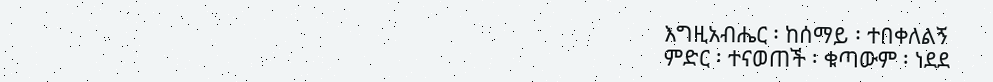እግዚአብሔር ፡ ከሰማይ ፡ ተበቀለልኝ
ምድር ፡ ተናወጠች ፡ ቁጣውም ፡ ነደደ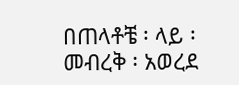በጠላቶቼ ፡ ላይ ፡ መብረቅ ፡ አወረደ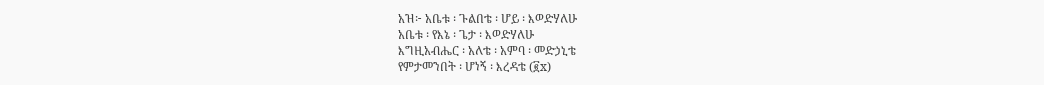አዝ፦ አቤቱ ፡ ጉልበቴ ፡ ሆይ ፡ እወድሃለሁ
አቤቱ ፡ የእኔ ፡ ጌታ ፡ እወድሃለሁ
እግዚአብሔር ፡ አለቴ ፡ አምባ ፡ መድኃኒቴ
የምታመንበት ፡ ሆነኝ ፡ እረዳቴ (፪x)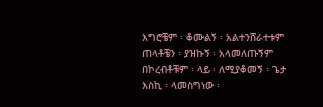እግሮቼም ፡ ቆሙልኝ ፡ አልተንሸራተቱም
ጠላቶቼን ፡ ያዝኩኝ ፡ አላመለጡኝም
በኮረብቶቹም ፡ ላይ ፡ ለሚያቆመኝ ፡ ጌታ
እስኪ ፡ ላመስግነው ፡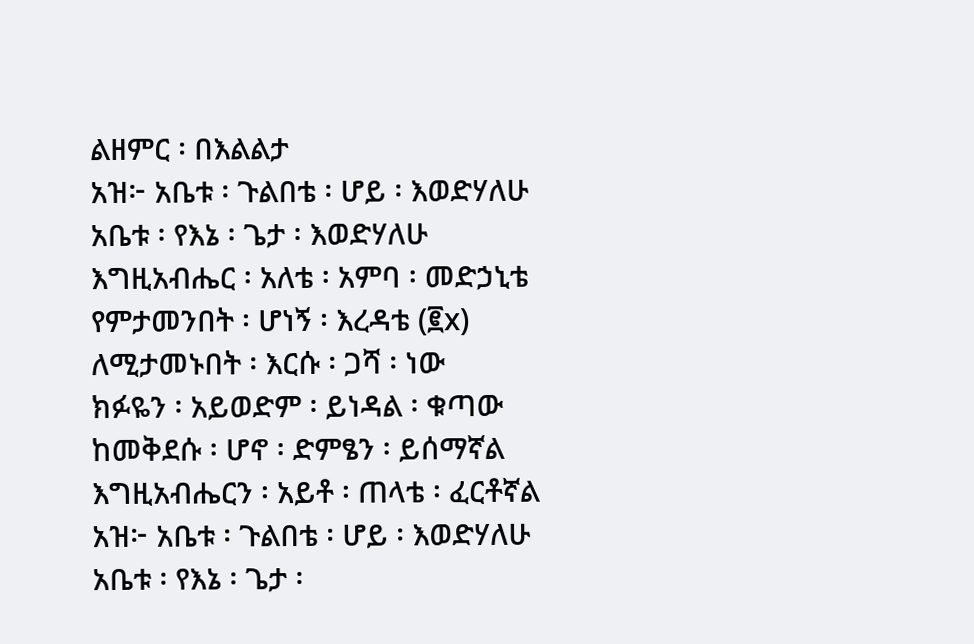ልዘምር ፡ በእልልታ
አዝ፦ አቤቱ ፡ ጉልበቴ ፡ ሆይ ፡ እወድሃለሁ
አቤቱ ፡ የእኔ ፡ ጌታ ፡ እወድሃለሁ
እግዚአብሔር ፡ አለቴ ፡ አምባ ፡ መድኃኒቴ
የምታመንበት ፡ ሆነኝ ፡ እረዳቴ (፪x)
ለሚታመኑበት ፡ እርሱ ፡ ጋሻ ፡ ነው
ክፉዬን ፡ አይወድም ፡ ይነዳል ፡ ቁጣው
ከመቅደሱ ፡ ሆኖ ፡ ድምፄን ፡ ይሰማኛል
እግዚአብሔርን ፡ አይቶ ፡ ጠላቴ ፡ ፈርቶኛል
አዝ፦ አቤቱ ፡ ጉልበቴ ፡ ሆይ ፡ እወድሃለሁ
አቤቱ ፡ የእኔ ፡ ጌታ ፡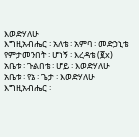እወድሃለሁ
እግዚአብሔር ፡ አለቴ ፡ አምባ ፡ መድኃኒቴ
የምታመንበት ፡ ሆነኝ ፡ እረዳቴ (፪x)
አቤቱ ፡ ጉልበቴ ፡ ሆይ ፡ እወድሃለሁ
አቤቱ ፡ የኔ ፡ ጌታ ፡ እወድሃለሁ
እግዚአብሔር ፡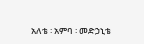አለቴ ፡ አምባ ፡ መድኃኒቴ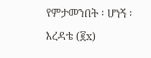የምታመንበት ፡ ሆነኝ ፡ እረዳቴ (፪x)